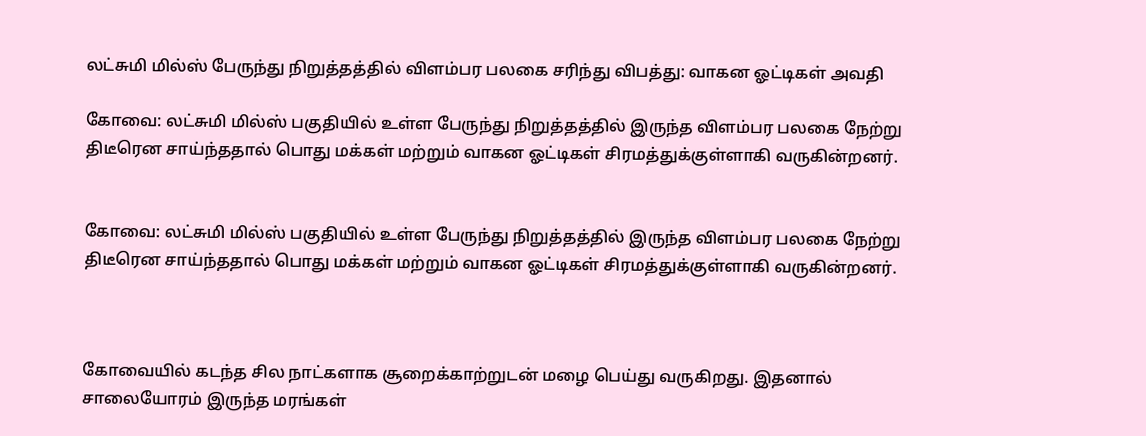லட்சுமி மில்ஸ் பேருந்து நிறுத்தத்தில் விளம்பர பலகை சரிந்து விபத்து: வாகன ஓட்டிகள் அவதி

கோவை: லட்சுமி மில்ஸ் பகுதியில் உள்ள பேருந்து நிறுத்தத்தில் இருந்த விளம்பர பலகை நேற்று திடீரென சாய்ந்ததால் பொது மக்கள் மற்றும் வாகன ஓட்டிகள் சிரமத்துக்குள்ளாகி வருகின்றனர்.


கோவை: லட்சுமி மில்ஸ் பகுதியில் உள்ள பேருந்து நிறுத்தத்தில் இருந்த விளம்பர பலகை நேற்று திடீரென சாய்ந்ததால் பொது மக்கள் மற்றும் வாகன ஓட்டிகள் சிரமத்துக்குள்ளாகி வருகின்றனர்.



கோவையில் கடந்த சில நாட்களாக சூறைக்காற்றுடன் மழை பெய்து வருகிறது. இதனால் சாலையோரம் இருந்த மரங்கள்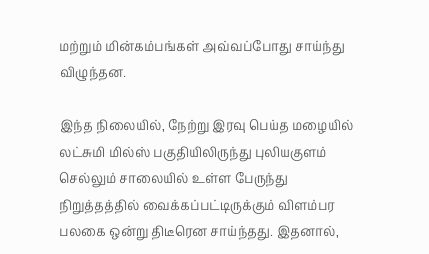மற்றும் மின்கம்பங்கள் அவ்வப்போது சாய்ந்து விழுந்தன.

இந்த நிலையில், நேற்று இரவு பெய்த மழையில் லட்சுமி மில்ஸ் பகுதியிலிருந்து புலியகுளம் செல்லும் சாலையில் உள்ள பேருந்து நிறுத்தத்தில் வைக்கப்பட்டிருக்கும் விளம்பர பலகை ஒன்று திடீரென சாய்ந்தது. இதனால்,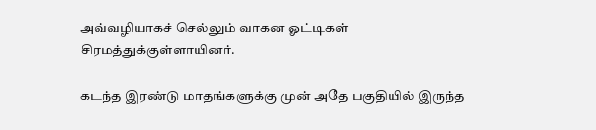அவ்வழியாகச் செல்லும் வாகன ஓட்டிகள் சிரமத்துக்குள்ளாயினர்.

கடந்த இரண்டு மாதங்களுக்கு முன் அதே பகுதியில் இருந்த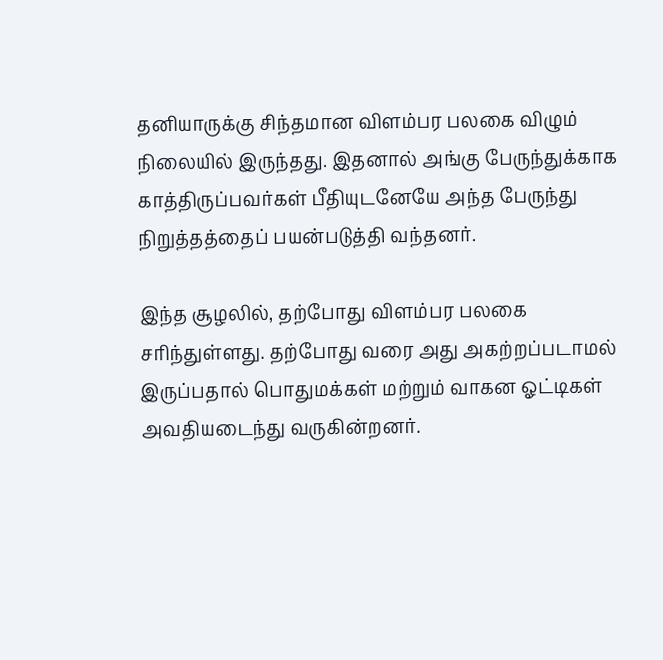தனியாருக்கு சிந்தமான விளம்பர பலகை விழும் நிலையில் இருந்தது. இதனால் அங்கு பேருந்துக்காக காத்திருப்பவர்கள் பீதியுடனேயே அந்த பேருந்து நிறுத்தத்தைப் பயன்படுத்தி வந்தனர்.

இந்த சூழலில், தற்போது விளம்பர பலகை சரிந்துள்ளது. தற்போது வரை அது அகற்றப்படாமல் இருப்பதால் பொதுமக்கள் மற்றும் வாகன ஓட்டிகள் அவதியடைந்து வருகின்றனர்.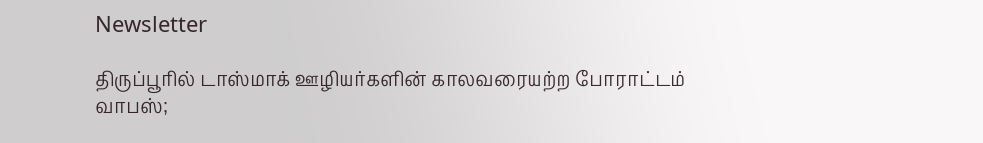Newsletter

திருப்பூரில் டாஸ்மாக் ஊழியர்களின் காலவரையற்ற போராட்டம் வாபஸ்;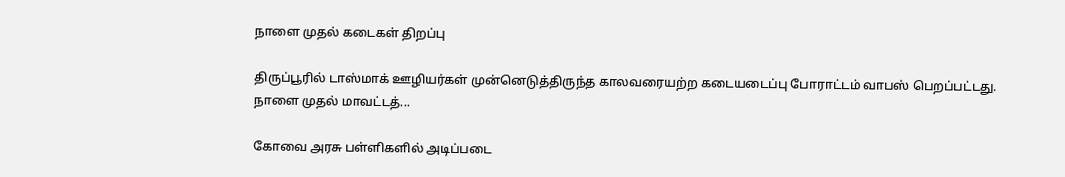நாளை முதல் கடைகள் திறப்பு

திருப்பூரில் டாஸ்மாக் ஊழியர்கள் முன்னெடுத்திருந்த காலவரையற்ற கடையடைப்பு போராட்டம் வாபஸ் பெறப்பட்டது. நாளை முதல் மாவட்டத்...

கோவை அரசு பள்ளிகளில் அடிப்படை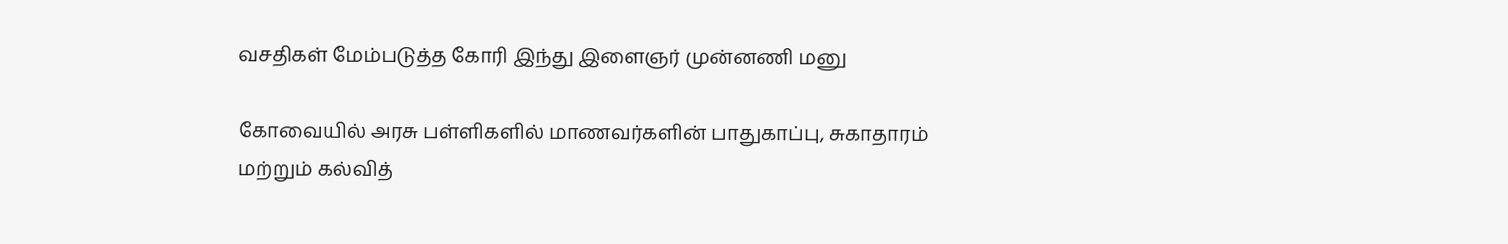வசதிகள் மேம்படுத்த கோரி இந்து இளைஞர் முன்னணி மனு

கோவையில் அரசு பள்ளிகளில் மாணவர்களின் பாதுகாப்பு, சுகாதாரம் மற்றும் கல்வித்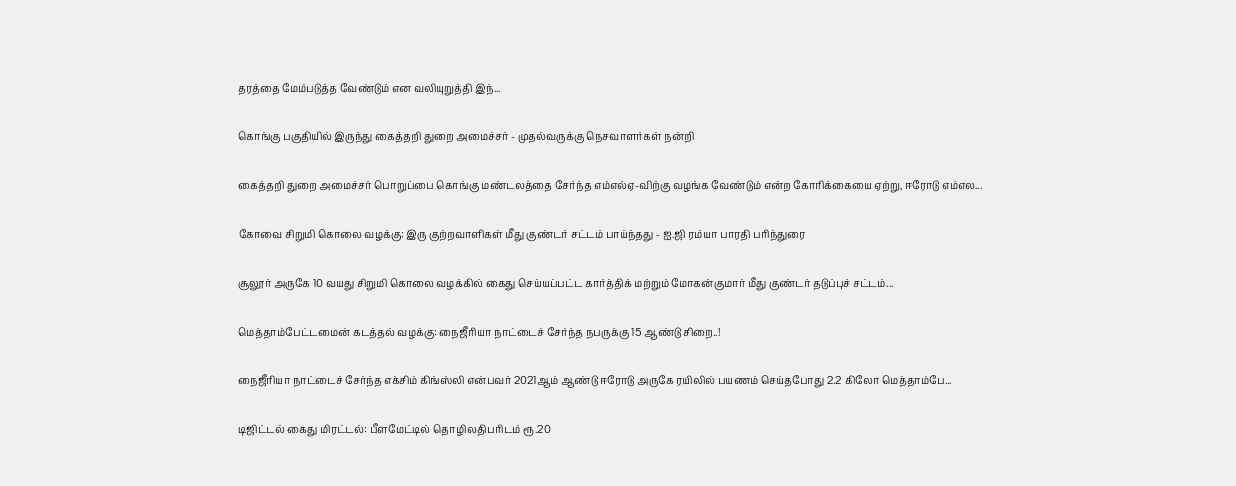தரத்தை மேம்படுத்த வேண்டும் என வலியுறுத்தி இந்...

கொங்கு பகுதியில் இருந்து கைத்தறி துறை அமைச்சர் - முதல்வருக்கு நெசவாளர்கள் நன்றி

கைத்தறி துறை அமைச்சர் பொறுப்பை கொங்கு மண்டலத்தை சேர்ந்த எம்எல்ஏ-விற்கு வழங்க வேண்டும் என்ற கோரிக்கையை ஏற்று, ஈரோடு எம்எல...

கோவை சிறுமி கொலை வழக்கு: இரு குற்றவாளிகள் மீது குண்டர் சட்டம் பாய்ந்தது - ஐ.ஜி ரம்யா பாரதி பரிந்துரை

சூலூர் அருகே 10 வயது சிறுமி கொலை வழக்கில் கைது செய்யப்பட்ட கார்த்திக் மற்றும் மோகன்குமார் மீது குண்டர் தடுப்புச் சட்டம்...

மெத்தாம்பேட்டமைன் கடத்தல் வழக்கு: நைஜீரியா நாட்டைச் சேர்ந்த நபருக்கு 15 ஆண்டு சிறை..!

நைஜீரியா நாட்டைச் சேர்ந்த எக்சிம் கிங்ஸ்லி என்பவர் 2021ஆம் ஆண்டு ஈரோடு அருகே ரயிலில் பயணம் செய்தபோது 2.2 கிலோ மெத்தாம்பே...

டிஜிட்டல் கைது மிரட்டல்: பீளமேட்டில் தொழிலதிபரிடம் ரூ.20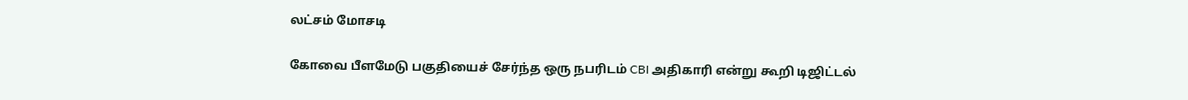லட்சம் மோசடி

கோவை பீளமேடு பகுதியைச் சேர்ந்த ஒரு நபரிடம் CBI அதிகாரி என்று கூறி டிஜிட்டல்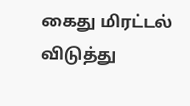கைது மிரட்டல் விடுத்து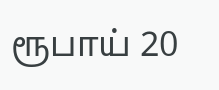ரூபாய் 20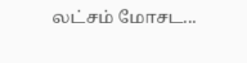லட்சம் மோசட...